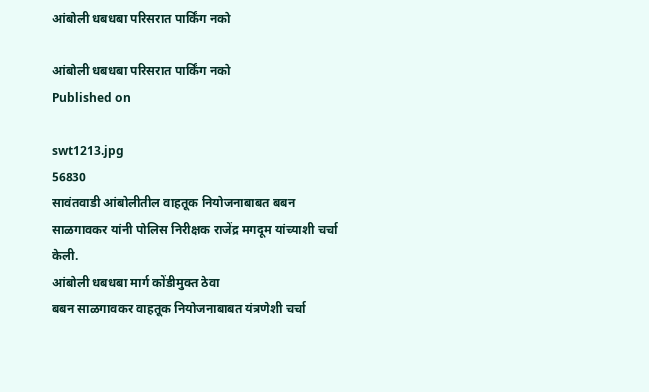आंबोली धबधबा परिसरात पार्किंग नको

आंबोली धबधबा परिसरात पार्किंग नको
Published on

swt1213.jpg
56830
सावंतवाडी आंबोलीतील वाहतूक नियोजनाबाबत बबन साळगावकर यांनी पोलिस निरीक्षक राजेंद्र मगदूम यांच्याशी चर्चा केली.
आंबोली धबधबा मार्ग कोंडीमुक्त ठेवा
बबन साळगावकर वाहतूक नियोजनाबाबत यंत्रणेशी चर्चा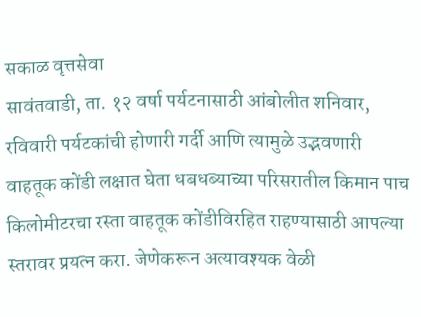सकाळ वृत्तसेवा
सावंतवाडी, ता. १२ वर्षा पर्यटनासाठी आंबोलीत शनिवार, रविवारी पर्यटकांची होणारी गर्दी आणि त्यामुळे उद्भवणारी वाहतूक कोंडी लक्षात घेता धबधब्याच्या परिसरातील किमान पाच किलोमीटरचा रस्ता वाहतूक कोंडीविरहित राहण्यासाठी आपल्या स्तरावर प्रयत्न करा. जेणेकरून अत्यावश्यक वेळी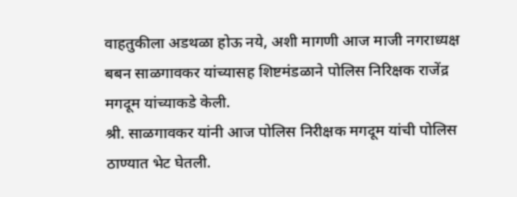वाहतुकीला अडथळा होऊ नये, अशी मागणी आज माजी नगराध्यक्ष बबन साळगावकर यांच्यासह शिष्टमंडळाने पोलिस निरिक्षक राजेंद्र मगदूम यांच्याकडे केली.
श्री. साळगावकर यांनी आज पोलिस निरीक्षक मगदूम यांची पोलिस ठाण्यात भेट घेतली.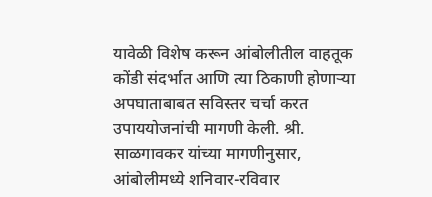यावेळी विशेष करून आंबोलीतील वाहतूक कोंडी संदर्भात आणि त्या ठिकाणी होणाऱ्या अपघाताबाबत सविस्तर चर्चा करत उपाययोजनांची मागणी केली. श्री. साळगावकर यांच्या मागणीनुसार, आंबोलीमध्ये शनिवार-रविवार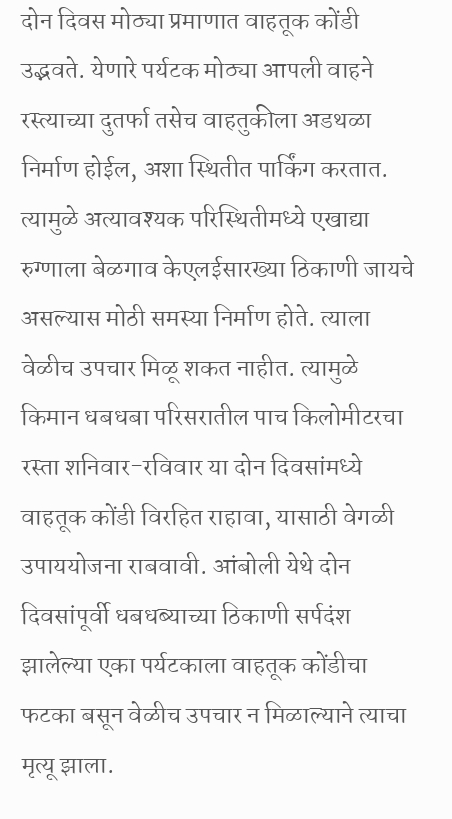दोन दिवस मोठ्या प्रमाणात वाहतूक कोंडी उद्भवते. येणारे पर्यटक मोठ्या आपली वाहने रस्त्याच्या दुतर्फा तसेच वाहतुकीला अडथळा निर्माण होईल, अशा स्थितीत पार्किंग करतात. त्यामुळे अत्यावश्यक परिस्थितीमध्ये एखाद्या रुग्णाला बेळगाव केएलईसारख्या ठिकाणी जायचे असल्यास मोठी समस्या निर्माण होते. त्याला वेळीच उपचार मिळू शकत नाहीत. त्यामुळे किमान धबधबा परिसरातील पाच किलोमीटरचा रस्ता शनिवार-रविवार या दोन दिवसांमध्ये वाहतूक कोंडी विरहित राहावा, यासाठी वेगळी उपाययोजना राबवावी. आंबोली येथे दोन दिवसांपूर्वी धबधब्याच्या ठिकाणी सर्पदंश झालेल्या एका पर्यटकाला वाहतूक कोंडीचा फटका बसून वेळीच उपचार न मिळाल्याने त्याचा मृत्यू झाला.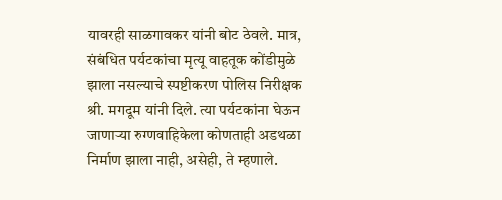यावरही साळगावकर यांनी बोट ठेवले. मात्र, संबंधित पर्यटकांचा मृत्यू वाहतूक कोंडीमुळे झाला नसल्याचे स्पष्टीकरण पोलिस निरीक्षक श्री. मगदूम यांनी दिले. त्या पर्यटकांना घेऊन जाणाऱ्या रुग्णवाहिकेला कोणताही अडथळा निर्माण झाला नाही, असेही, ते म्हणाले.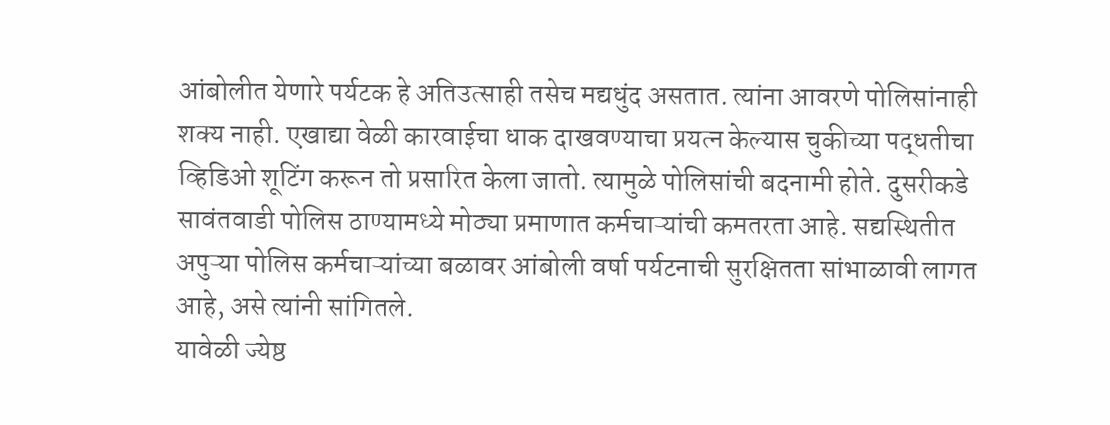आंबोलीत येणारे पर्यटक हे अतिउत्साही तसेच मद्यधुंद असतात. त्यांना आवरणे पोलिसांनाही शक्य नाही. एखाद्या वेळी कारवाईचा धाक दाखवण्याचा प्रयत्न केल्यास चुकीच्या पद्धतीचा व्हिडिओ शूटिंग करून तो प्रसारित केला जातो. त्यामुळे पोलिसांची बदनामी होते. दुसरीकडे सावंतवाडी पोलिस ठाण्यामध्ये मोठ्या प्रमाणात कर्मचाऱ्यांची कमतरता आहे. सद्यस्थितीत अपुऱ्या पोलिस कर्मचाऱ्यांच्या बळावर आंबोली वर्षा पर्यटनाची सुरक्षितता सांभाळावी लागत आहे, असे त्यांनी सांगितले.
यावेळी ज्येष्ठ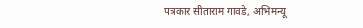पत्रकार सीताराम गावडे, अभिमन्यू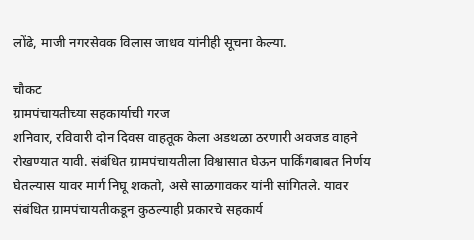लोंढे, माजी नगरसेवक विलास जाधव यांनीही सूचना केल्या.

चौकट
ग्रामपंचायतीच्या सहकार्याची गरज
शनिवार, रविवारी दोन दिवस वाहतूक केला अडथळा ठरणारी अवजड वाहने रोखण्यात यावी. संबंधित ग्रामपंचायतीला विश्वासात घेऊन पार्किंगबाबत निर्णय घेतल्यास यावर मार्ग निघू शकतो, असे साळगावकर यांनी सांगितले. यावर संबंधित ग्रामपंचायतीकडून कुठल्याही प्रकारचे सहकार्य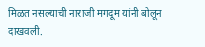मिळत नसल्याची नाराजी मगदूम यांनी बोलून दाखवली.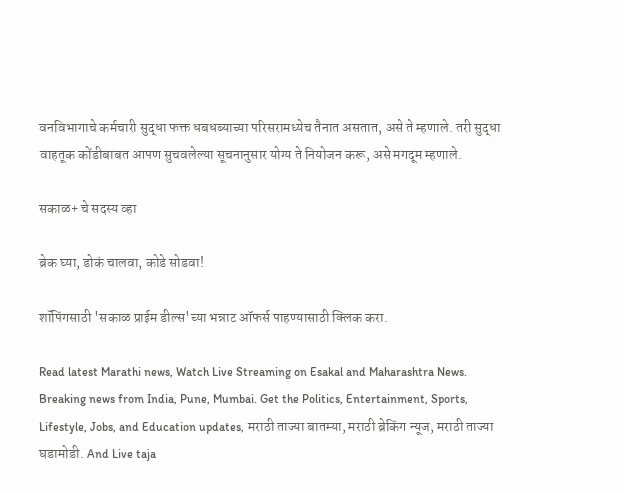वनविभागाचे कर्मचारी सुद्धा फक्त धबधब्याच्या परिसरामध्येच तैनात असतात, असे ते म्हणाले. तरी सुद्धा वाहतूक कोंडीबाबत आपण सुचवलेल्या सूचनानुसार योग्य ते नियोजन करू, असे मगदूम म्हणाले.

सकाळ+ चे सदस्य व्हा

ब्रेक घ्या, डोकं चालवा, कोडे सोडवा!

शॉपिंगसाठी 'सकाळ प्राईम डील्स'च्या भन्नाट ऑफर्स पाहण्यासाठी क्लिक करा.

Read latest Marathi news, Watch Live Streaming on Esakal and Maharashtra News. Breaking news from India, Pune, Mumbai. Get the Politics, Entertainment, Sports, Lifestyle, Jobs, and Education updates, मराठी ताज्या बातम्या, मराठी ब्रेकिंग न्यूज, मराठी ताज्या घडामोडी. And Live taja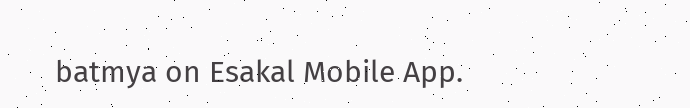batmya on Esakal Mobile App.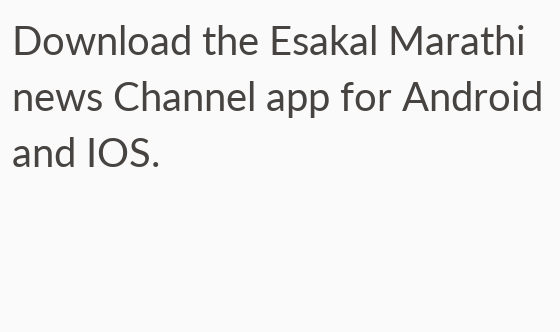Download the Esakal Marathi news Channel app for Android and IOS.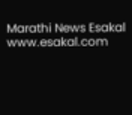Marathi News Esakal
www.esakal.com